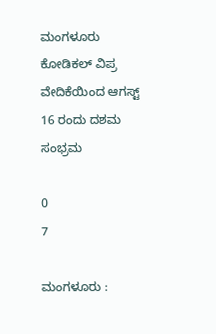ಮಂಗಳೂರು ಕೋಡಿಕಲ್ ವಿಪ್ರ ವೇದಿಕೆಯಿಂದ ಆಗಸ್ಟ್ 16 ರಂದು ದಶಮ ಸಂಭ್ರಮ

0
7

ಮಂಗಳೂರು :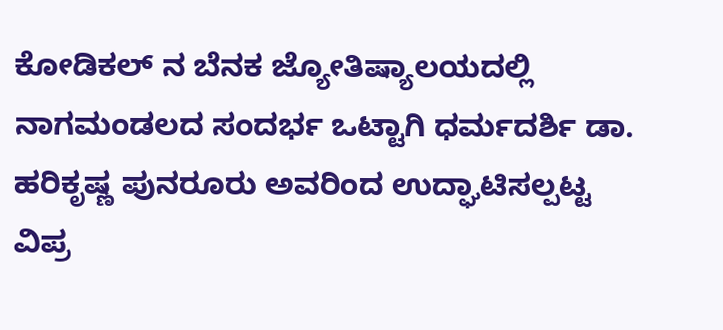ಕೋಡಿಕಲ್ ನ ಬೆನಕ ಜ್ಯೋತಿಷ್ಯಾಲಯದಲ್ಲಿ ನಾಗಮಂಡಲದ ಸಂದರ್ಭ ಒಟ್ಟಾಗಿ ಧರ್ಮದರ್ಶಿ ಡಾ. ಹರಿಕೃಷ್ಣ ಪುನರೂರು ಅವರಿಂದ ಉದ್ಘಾಟಿಸಲ್ಪಟ್ಟ ವಿಪ್ರ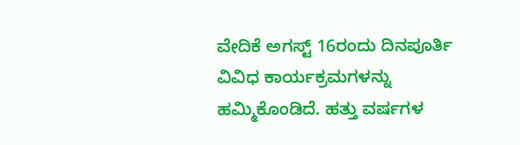ವೇದಿಕೆ ಅಗಸ್ಟ್ 16ರಂದು ದಿನಪೂರ್ತಿ ವಿವಿಧ ಕಾರ್ಯಕ್ರಮಗಳನ್ನು ಹಮ್ಮಿಕೊಂಡಿದೆ. ಹತ್ತು ವರ್ಷಗಳ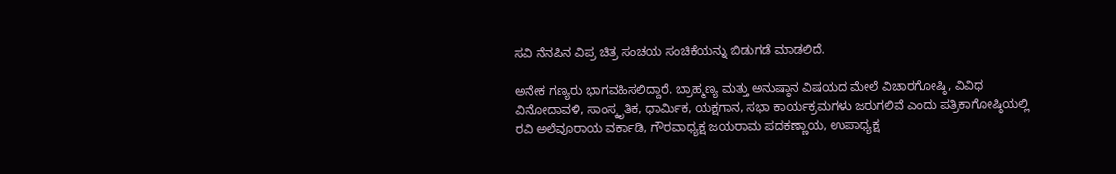ಸವಿ ನೆನಪಿನ ವಿಪ್ರ ಚಿತ್ರ ಸಂಚಯ ಸಂಚಿಕೆಯನ್ನು ಬಿಡುಗಡೆ ಮಾಡಲಿದೆ.

ಅನೇಕ ಗಣ್ಯರು ಭಾಗವಹಿಸಲಿದ್ದಾರೆ. ಬ್ರಾಹ್ಮಣ್ಯ ಮತ್ತು ಅನುಷ್ಠಾನ ವಿಷಯದ ಮೇಲೆ ವಿಚಾರಗೋಷ್ಠಿ, ವಿವಿಧ ವಿನೋದಾವಳಿ, ಸಾಂಸ್ಕೃತಿಕ, ಧಾರ್ಮಿಕ, ಯಕ್ಷಗಾನ, ಸಭಾ ಕಾರ್ಯಕ್ರಮಗಳು ಜರುಗಲಿವೆ ಎಂದು ಪತ್ರಿಕಾಗೋಷ್ಠಿಯಲ್ಲಿ ರವಿ ಅಲೆವೂರಾಯ ವರ್ಕಾಡಿ, ಗೌರವಾಧ್ಯಕ್ಷ ಜಯರಾಮ ಪದಕಣ್ಣಾಯ, ಉಪಾಧ್ಯಕ್ಷ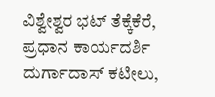ವಿಶ್ವೇಶ್ವರ ಭಟ್ ತೆಕ್ಕೆಕೆರೆ, ಪ್ರಧಾನ ಕಾರ್ಯದರ್ಶಿ ದುರ್ಗಾದಾಸ್ ಕಟೀಲು,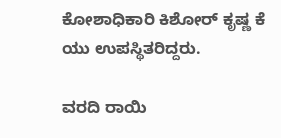ಕೋಶಾಧಿಕಾರಿ ಕಿಶೋರ್ ಕೃಷ್ಣ ಕೆ ಯು ಉಪಸ್ಥಿತರಿದ್ದರು.

ವರದಿ ರಾಯಿ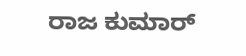ರಾಜ ಕುಮಾರ್